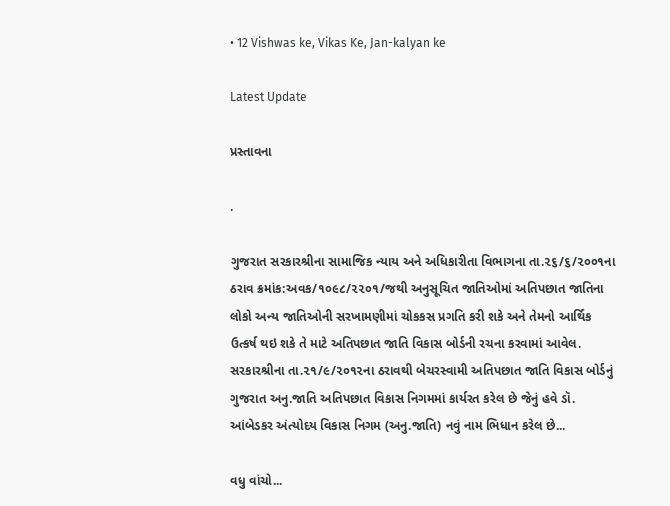• 12 Vishwas ke, Vikas Ke, Jan-kalyan ke

Latest Update

પ્રસ્તાવના

.

ગુજરાત સરકારશ્રીના સામાજિક ન્‍યાય અને અધિકારીતા વિભાગના તા.૨૬/૬/૨૦૦૧ના ઠરાવ ક્રમાંક:અવક/૧૦૯૮/૨૨૦૧/જથી અનુસૂચિત જાતિઓમાં અતિપછાત જાતિના લોકો અન્‍ય જાતિઓની સરખામણીમાં ચોકકસ પ્રગતિ કરી શકે અને તેમનો આર્થિક ઉત્‍કર્ષ થઇ શકે તે માટે અતિપછાત જાતિ વિકાસ બોર્ડની રચના કરવામાં આવેલ. સરકારશ્રીના તા.૨૧/૯/૨૦૧૨ના ઠરાવથી બેચરસ્‍વામી અતિપછાત જાતિ વિકાસ બોર્ડનું ગુજરાત અનુ.જાતિ અતિપછાત વિકાસ નિગમમાં કાર્યરત કરેલ છે જેનું હવે ડૉ. આંબેડકર અંત્યોદય વિકાસ નિગમ (અનુ.જાતિ) નવું નામ ભિધાન કરેલ છે...

વધુ વાંચો...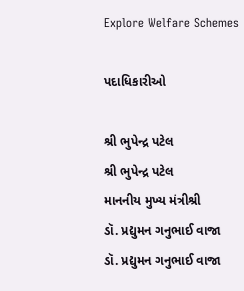Explore Welfare Schemes

પદાધિકારીઓ

શ્રી ભુપેન્દ્ર પટેલ
શ્રી ભુપેન્દ્ર પટેલ
માનનીય મુખ્ય મંત્રીશ્રી
ડૉ. પ્રદ્યુમન ગનુભાઈ વાજા
ડૉ. પ્રદ્યુમન ગનુભાઈ વાજા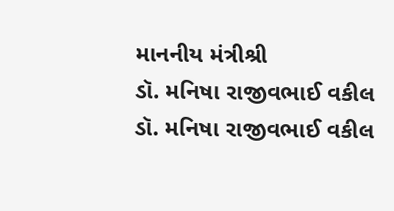માનનીય મંત્રીશ્રી
ડૉ. મનિષા રાજીવભાઈ વકીલ
ડૉ. મનિષા રાજીવભાઈ વકીલ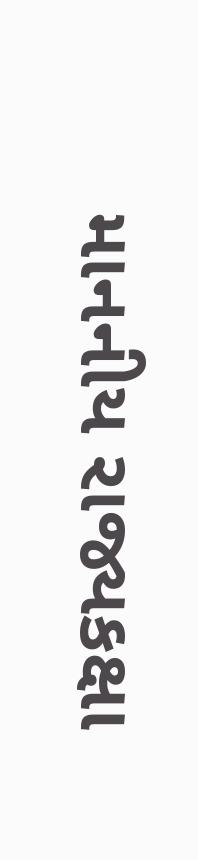માનનીય રાજ્યકક્ષા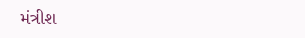મંત્રીશ